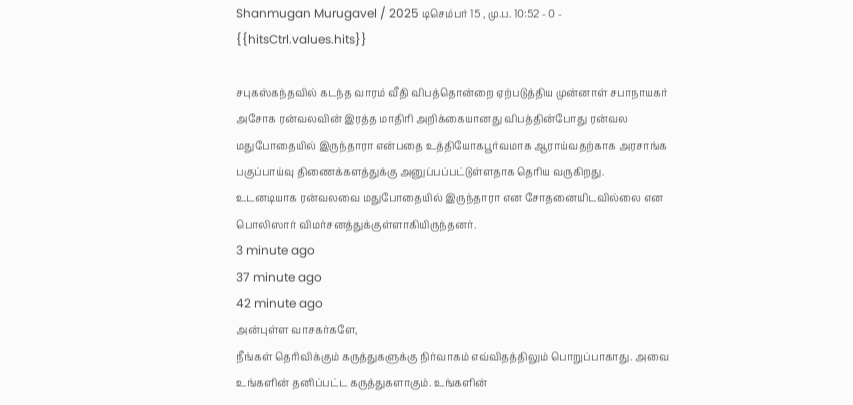Shanmugan Murugavel / 2025 டிசெம்பர் 15 , மு.ப. 10:52 - 0 - {{hitsCtrl.values.hits}}

சபுகஸ்கந்தவில் கடந்த வாரம் வீதி விபத்தொன்றை ஏற்படுத்திய முன்னாள் சபாநாயகர் அசோக ரன்வலவின் இரத்த மாதிரி அறிக்கையானது விபத்தின்போது ரன்வல மதுபோதையில் இருந்தாரா என்பதை உத்தியோகபூர்வமாக ஆராய்வதற்காக அரசாங்க பகுப்பாய்வு திணைக்களத்துக்கு அனுப்பப்பட்டுள்ளதாக தெரிய வருகிறது.
உடனடியாக ரன்வலவை மதுபோதையில் இருந்தாரா என சோதனையிடவில்லை என பொலிஸார் விமர்சனத்துக்குள்ளாகியிருந்தனர்.
3 minute ago
37 minute ago
42 minute ago
அன்புள்ள வாசகர்களே,
நீங்கள் தெரிவிக்கும் கருத்துகளுக்கு நிர்வாகம் எவ்விதத்திலும் பொறுப்பாகாது. அவை உங்களின் தனிப்பட்ட கருத்துகளாகும். உங்களின்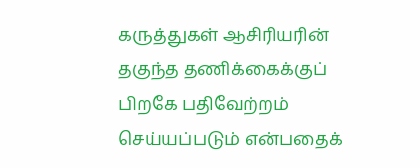கருத்துகள் ஆசிரியரின் தகுந்த தணிக்கைக்குப் பிறகே பதிவேற்றம் செய்யப்படும் என்பதைக்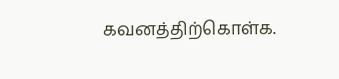கவனத்திற்கொள்க.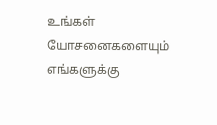உங்கள் யோசனைகளையும் எங்களுக்கு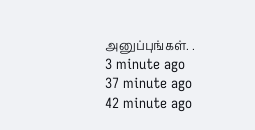அனுப்புங்கள். .
3 minute ago
37 minute ago
42 minute ago